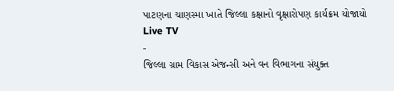પાટણના ચાણસ્મા ખાતે જિલ્લા કક્ષાનો વૃક્ષારોપણ કાર્યક્રમ યોજાયો
Live TV
-
જિલ્લા ગ્રામ વિકાસ એજન્સી અને વન વિભાગના સંયુક્ત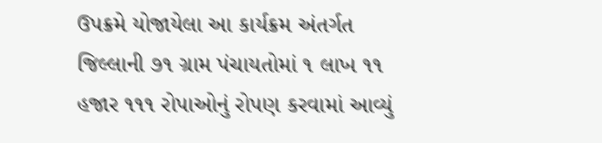ઉપક્રમે યોજાયેલા આ કાર્યક્રમ અંતર્ગત જિલ્લાની ૭૧ ગ્રામ પંચાયતોમાં ૧ લાખ ૧૧ હજાર ૧૧૧ રોપાઓનું રોપણ કરવામાં આવ્યું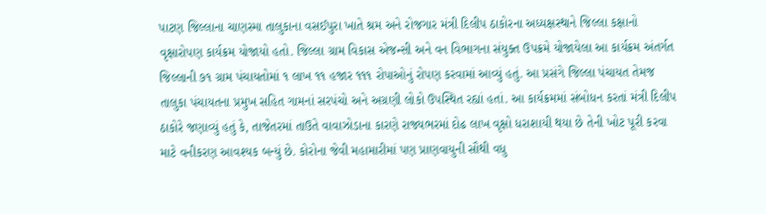પાટણ જિલ્લાના ચાણસ્મા તાલુકાના વસઈપુરા ખાતે શ્રમ અને રોજગાર મંત્રી દિલીપ ઠાકોરના અધ્યક્ષસ્થાને જિલ્લા કક્ષાનો વૃક્ષારોપણ કાર્યક્રમ યોજાયો હતો. જિલ્લા ગ્રામ વિકાસ એજન્સી અને વન વિભાગના સંયુક્ત ઉપક્રમે યોજાયેલા આ કાર્યક્રમ અંતર્ગત જિલ્લાની ૭૧ ગ્રામ પંચાયતોમાં ૧ લાખ ૧૧ હજાર ૧૧૧ રોપાઓનું રોપણ કરવામાં આવ્યું હતું. આ પ્રસંગે જિલ્લા પંચાયત તેમજ તાલુકા પંચાયતના પ્રમુખ સહિત ગામનાં સરપંચો અને અગ્રણી લોકો ઉપસ્થિત રહ્યાં હતાં. આ કાર્યક્રમમાં સંબોધન કરતાં મંત્રી દિલીપ ઠાકોરે જણાવ્યું હતું કે, તાજેતરમાં તાઉતે વાવાઝોડાના કારણે રાજ્યભરમાં દોઢ લાખ વૃક્ષો ધરાશાયી થયા છે તેની ખોટ પૂરી કરવા માટે વનીકરણ આવશ્યક બન્યું છે. કોરોના જેવી મહામારીમાં પણ પ્રાણવાયુની સૌથી વધુ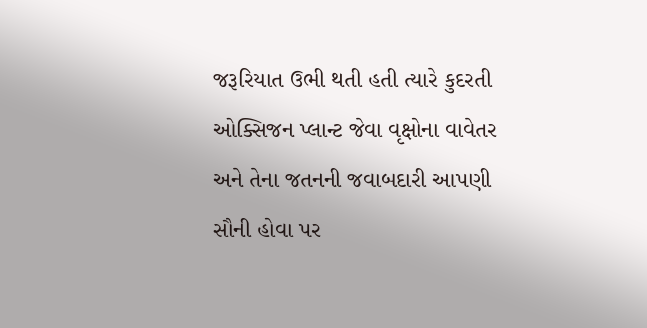જરૂરિયાત ઉભી થતી હતી ત્યારે કુદરતી ઓક્સિજન પ્લાન્ટ જેવા વૃક્ષોના વાવેતર અને તેના જતનની જવાબદારી આપણી સૌની હોવા પર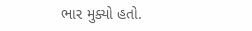ભાર મુક્યો હતો.